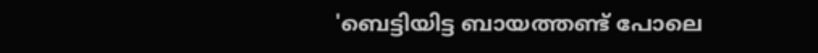'ബെട്ടിയിട്ട ബായത്തണ്ട് പോലെ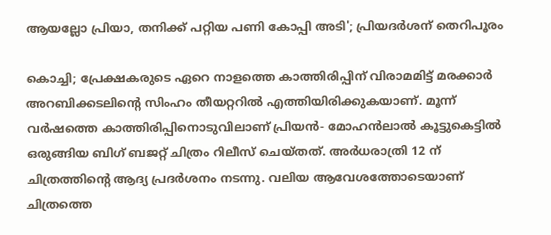ആയല്ലോ പ്രിയാ, തനിക്ക് പറ്റിയ പണി കോപ്പി അടി'; പ്രിയദർശന് തെറിപൂരം

കൊച്ചി; പ്രേക്ഷകരുടെ ഏറെ നാളത്തെ കാത്തിരിപ്പിന് വിരാമമിട്ട് മരക്കാർ അറബിക്കടലിന്റെ സിംഹം തീയറ്ററിൽ എത്തിയിരിക്കുകയാണ്. മൂന്ന് വർഷത്തെ കാത്തിരിപ്പിനൊടുവിലാണ് പ്രിയൻ- മോഹൻലാൽ കൂട്ടുകെട്ടിൽ ഒരുങ്ങിയ ബിഗ് ബജറ്റ് ചിത്രം റിലീസ് ചെയ്തത്. അർധരാത്രി 12 ന് ചിത്രത്തിന്റെ ആദ്യ പ്രദർശനം നടന്നു. വലിയ ആവേശത്തോടെയാണ് ചിത്രത്തെ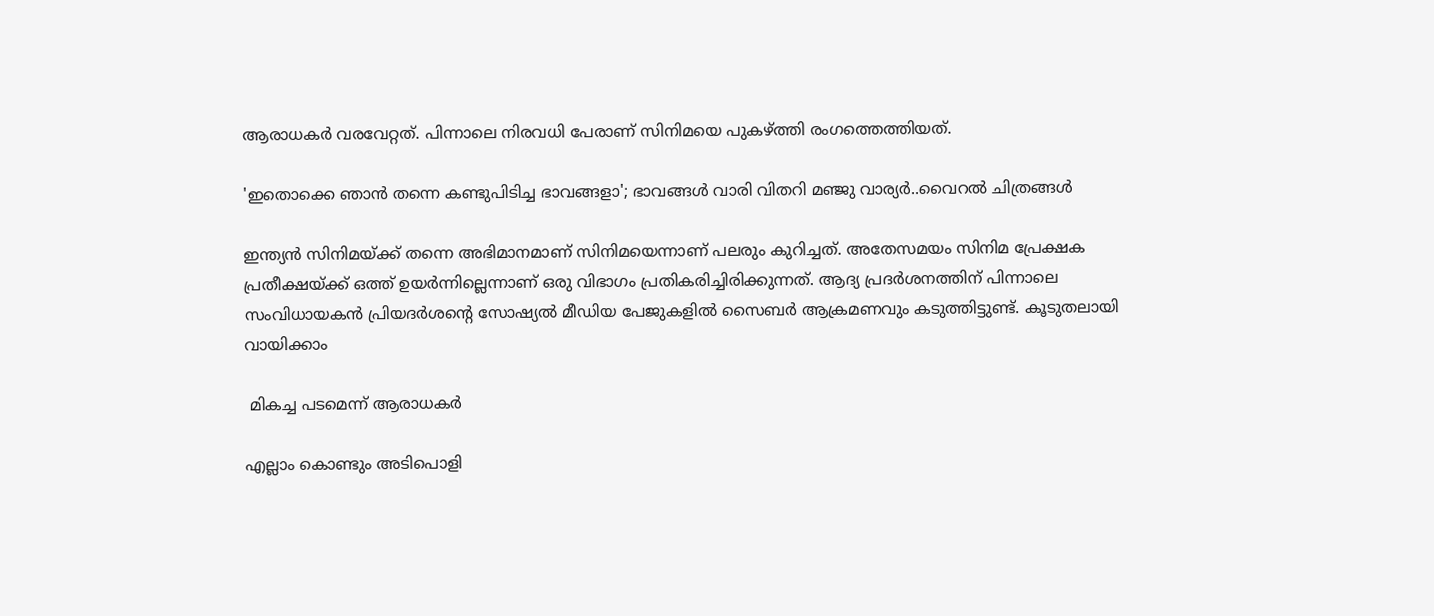ആരാധകർ വരവേറ്റത്. പിന്നാലെ നിരവധി പേരാണ് സിനിമയെ പുകഴ്ത്തി രംഗത്തെത്തിയത്.

'ഇതൊക്കെ ഞാൻ തന്നെ കണ്ടുപിടിച്ച ഭാവങ്ങളാ'; ഭാവങ്ങൾ വാരി വിതറി മഞ്ജു വാര്യർ..വൈറൽ ചിത്രങ്ങൾ

ഇന്ത്യൻ സിനിമയ്ക്ക് തന്നെ അഭിമാനമാണ് സിനിമയെന്നാണ് പലരും കുറിച്ചത്. അതേസമയം സിനിമ പ്രേക്ഷക പ്രതീക്ഷയ്ക്ക് ഒത്ത് ഉയർന്നില്ലെന്നാണ് ഒരു വിഭാഗം പ്രതികരിച്ചിരിക്കുന്നത്. ആദ്യ പ്രദർശനത്തിന് പിന്നാലെ സംവിധായകൻ പ്രിയദർശന്റെ സോഷ്യൽ മീഡിയ പേജുകളിൽ സൈബർ ആക്രമണവും കടുത്തിട്ടുണ്ട്. കൂടുതലായി വായിക്കാം

 മികച്ച പടമെന്ന് ആരാധകർ

എല്ലാം കൊണ്ടും അടിപൊളി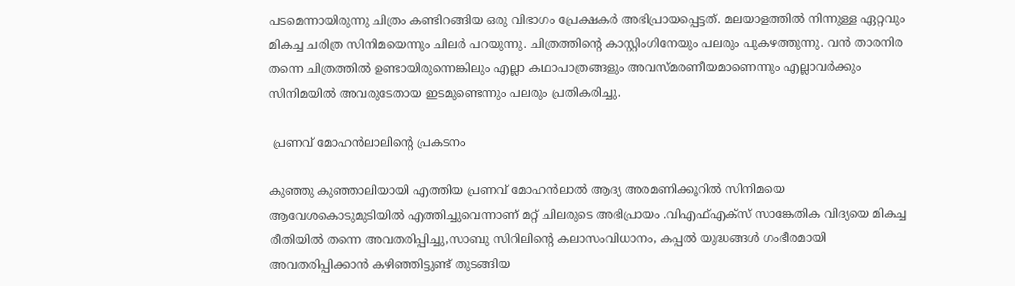പടമെന്നായിരുന്നു ചിത്രം കണ്ടിറങ്ങിയ ഒരു വിഭാഗം പ്രേക്ഷകർ അഭിപ്രായപ്പെട്ടത്. മലയാളത്തിൽ നിന്നുള്ള ഏറ്റവും മികച്ച ചരിത്ര സിനിമയെന്നും ചിലർ പറയുന്നു. ചിത്രത്തിന്റെ കാസ്റ്റിംഗിനേയും പലരും പുകഴത്തുന്നു. വൻ താരനിര തന്നെ ചിത്രത്തിൽ ഉണ്ടായിരുന്നെങ്കിലും എല്ലാ കഥാപാത്രങ്ങളും അവസ്മരണീയമാണെന്നും എല്ലാവർക്കും സിനിമയിൽ അവരുടേതായ ഇടമുണ്ടെന്നും പലരും പ്രതികരിച്ചു.

 പ്രണവ് മോഹൻലാലിന്റെ പ്രകടനം

കുഞ്ഞു കുഞ്ഞാലിയായി എത്തിയ പ്രണവ് മോഹൻലാൽ ആദ്യ അരമണിക്കൂറിൽ സിനിമയെ ആവേശകൊടുമുടിയിൽ എത്തിച്ചുവെന്നാണ് മറ്റ് ചിലരുടെ അഭിപ്രായം .വിഎഫ്എക്സ് സാങ്കേതിക വിദ്യയെ മികച്ച രീതിയിൽ തന്നെ അവതരിപ്പിച്ചു,സാബു സിറിലിന്റെ കലാസംവിധാനം, കപ്പല്‍ യുദ്ധങ്ങള്‍ ഗംഭീരമായി അവതരിപ്പിക്കാന്‍ കഴിഞ്ഞിട്ടുണ്ട് തുടങ്ങിയ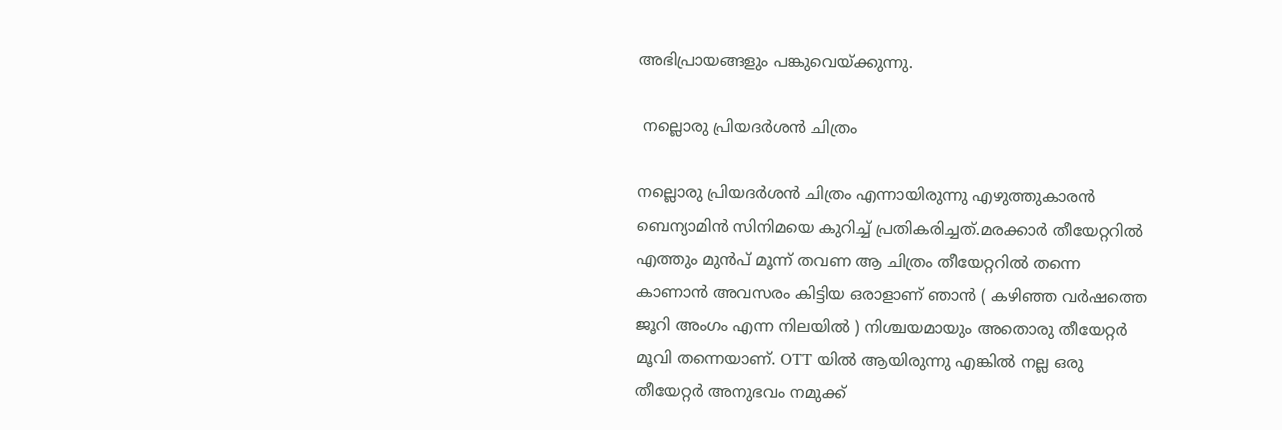അഭിപ്രായങ്ങളും പങ്കുവെയ്ക്കുന്നു.

 നല്ലൊരു പ്രിയദർശൻ ചിത്രം

നല്ലൊരു പ്രിയദർശൻ ചിത്രം എന്നായിരുന്നു എഴുത്തുകാരൻ ബെന്യാമിൻ സിനിമയെ കുറിച്ച് പ്രതികരിച്ചത്.മരക്കാർ തീയേറ്ററിൽ എത്തും മുൻപ് മൂന്ന് തവണ ആ ചിത്രം തീയേറ്ററിൽ തന്നെ കാണാൻ അവസരം കിട്ടിയ ഒരാളാണ് ഞാൻ ( കഴിഞ്ഞ വർഷത്തെ ജൂറി അംഗം എന്ന നിലയിൽ ) നിശ്ചയമായും അതൊരു തീയേറ്റർ മൂവി തന്നെയാണ്. OTT യിൽ ആയിരുന്നു എങ്കിൽ നല്ല ഒരു തീയേറ്റർ അനുഭവം നമുക്ക്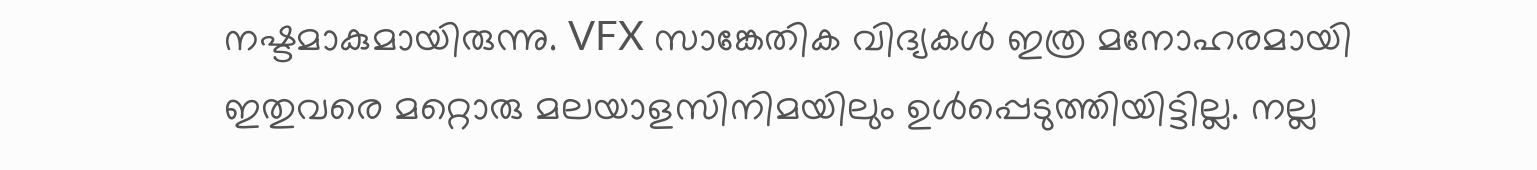നഷ്ടമാകുമായിരുന്നു. VFX സാങ്കേതിക വിദ്യകൾ ഇത്ര മനോഹരമായി ഇതുവരെ മറ്റൊരു മലയാളസിനിമയിലും ഉൾപ്പെടുത്തിയിട്ടില്ല. നല്ല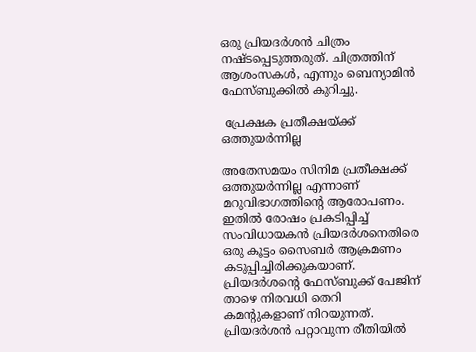ഒരു പ്രിയദർശൻ ചിത്രം നഷ്ടപ്പെടുത്തരുത്. ചിത്രത്തിന് ആശംസകൾ, എന്നും ബെന്യാമിൻ ഫേസ്ബുക്കിൽ കുറിച്ചു.

 പ്രേക്ഷക പ്രതീക്ഷയ്ക്ക് ഒത്തുയർന്നില്ല

അതേസമയം സിനിമ പ്രതീക്ഷക്ക് ഒത്തുയര്‍ന്നില്ല എന്നാണ് മറുവിഭാഗത്തിന്റെ ആരോപണം. ഇതിൽ രോഷം പ്രകടിപ്പിച്ച് സംവിധായകൻ പ്രിയദർശനെതിരെ ഒരു കൂട്ടം സൈബർ ആക്രമണം കടുപ്പിച്ചിരിക്കുകയാണ്. പ്രിയദർശന്റെ ഫേസ്ബുക്ക് പേജിന് താഴെ നിരവധി തെറി കമന്റുകളാണ് നിറയുന്നത്. പ്രിയദര്‍ശന്‍ പറ്റാവുന്ന രീതിയില്‍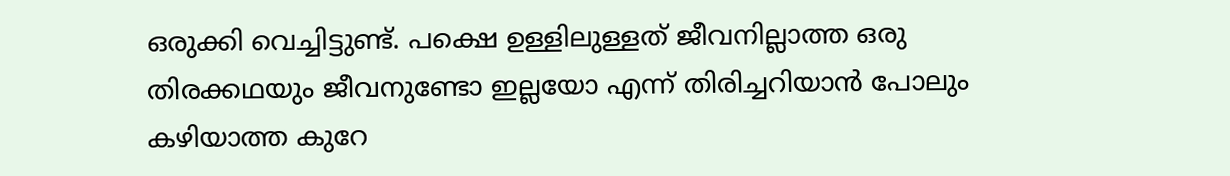ഒരുക്കി വെച്ചിട്ടുണ്ട്. പക്ഷെ ഉള്ളിലുള്ളത് ജീവനില്ലാത്ത ഒരു തിരക്കഥയും ജീവനുണ്ടോ ഇല്ലയോ എന്ന് തിരിച്ചറിയാന്‍ പോലും കഴിയാത്ത കുറേ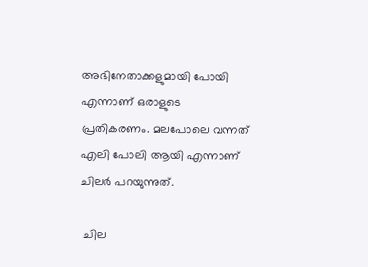അഭിനേതാക്കളുമായി പോയി എന്നാണ് ഒരാളുടെ പ്രതികരണം. മലപോലെ വന്നത് എലി പോലി ആയി എന്നാണ് ചിലർ പറയുന്നുത്.

 ചില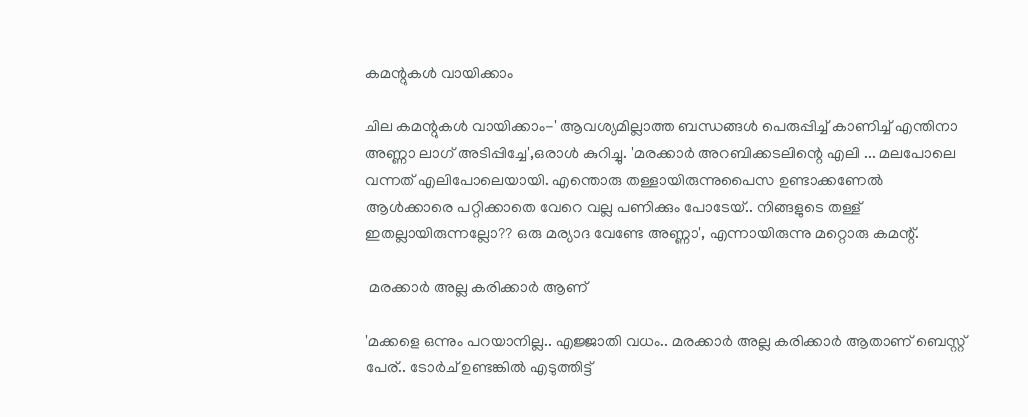കമന്റുകൾ വായിക്കാം

ചില കമന്റുകൾ വായിക്കാം-' ആവശ്യമില്ലാത്ത ബന്ധങ്ങൾ പെരുപ്പിച്ച് കാണിച്ച് എന്തിനാ അണ്ണാ ലാഗ് അടിപ്പിച്ചേ',ഒരാൾ കുറിച്ചു. 'മരക്കാർ അറബിക്കടലിന്റെ എലി ... മലപോലെ വന്നത് എലിപോലെയായി. എന്തൊരു തള്ളായിരുന്നുപൈസ ഉണ്ടാക്കണേൽ ആൾക്കാരെ പറ്റിക്കാതെ വേറെ വല്ല പണിക്കും പോടേയ്.. നിങ്ങളുടെ തള്ള് ഇതല്ലായിരുന്നല്ലോ?? ഒരു മര്യാദ വേണ്ടേ അണ്ണാ', എന്നായിരുന്നു മറ്റൊരു കമന്റ്.

 മരക്കാർ അല്ല കരിക്കാർ ആണ്

'മക്കളെ ഒന്നും പറയാനില്ല.. എജ്ജാതി വധം.. മരക്കാർ അല്ല കരിക്കാർ ആതാണ് ബെസ്റ്റ് പേര്.. ടോർച് ഉണ്ടങ്കിൽ എടുത്തിട്ട്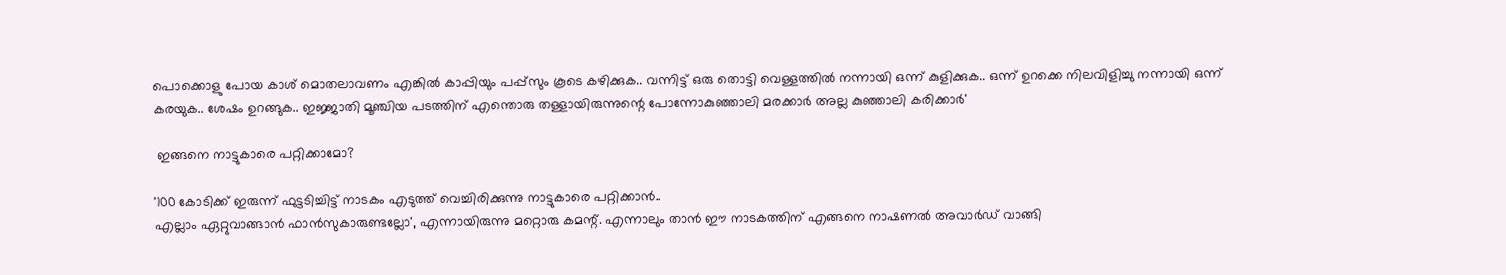പൊക്കൊളു പോയ കാശ് മൊതലാവണം എങ്കിൽ കാപ്പിയും പപ്പ്സും കൂടെ കഴിക്കുക.. വന്നിട്ട് ഒരു തൊട്ടി വെള്ളത്തിൽ നന്നായി ഒന്ന് കുളിക്കുക.. ഒന്ന് ഉറക്കെ നിലവിളിച്ചു നന്നായി ഒന്ന് കരയുക.. ശേഷം ഉറങ്ങുക.. ഇജ്ജാതി മൂഞ്ചിയ പടത്തിന് എന്തൊരു തള്ളായിരുന്നുന്റെ പോന്നോകുഞ്ഞാലി മരക്കാർ അല്ല കുഞ്ഞാലി കരിക്കാർ'

 ഇങ്ങനെ നാട്ടുകാരെ പറ്റിക്കാമോ?

'100 കോടിക്ക് ഇരുന്ന് ഫുട്ടടിച്ചിട്ട് നാടകം എടുത്ത് വെച്ചിരിക്കുന്നു നാട്ടുകാരെ പറ്റിക്കാൻ..
എല്ലാം ഏറ്റുവാങ്ങാൻ ഫാൻസുകാരുണ്ടല്ലോ', എന്നായിരുന്നു മറ്റൊരു കമന്റ്. എന്നാലും താൻ ഈ നാടകത്തിന് എങ്ങനെ നാഷണൽ അവാർഡ് വാങ്ങി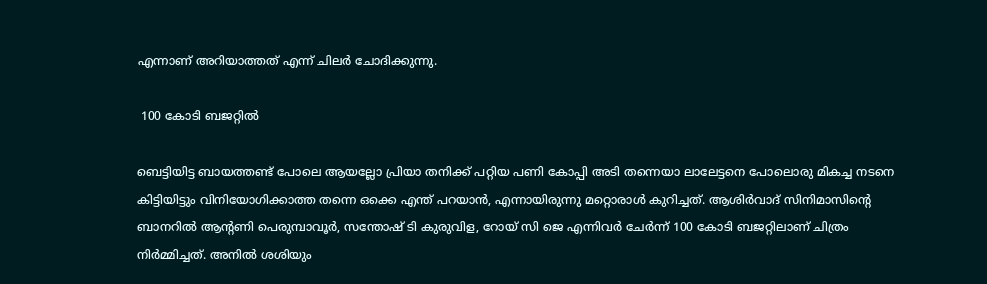എന്നാണ് അറിയാത്തത് എന്ന് ചിലർ ചോദിക്കുന്നു.

 100 കോടി ബജറ്റിൽ

ബെട്ടിയിട്ട ബായത്തണ്ട് പോലെ ആയല്ലോ പ്രിയാ തനിക്ക് പറ്റിയ പണി കോപ്പി അടി തന്നെയാ ലാലേട്ടനെ പോലൊരു മികച്ച നടനെ കിട്ടിയിട്ടും വിനിയോഗിക്കാത്ത തന്നെ ഒക്കെ എന്ത് പറയാൻ, എന്നായിരുന്നു മറ്റൊരാൾ കുറിച്ചത്. ആശിര്‍വാദ് സിനിമാസിന്റെ ബാനറില്‍ ആന്റണി പെരുമ്പാവൂര്‍, സന്തോഷ് ടി കുരുവിള, റോയ് സി ജെ എന്നിവർ ചേർന്ന് 100 കോടി ബജറ്റിലാണ് ചിത്രം നിർമ്മിച്ചത്. അനില്‍ ശശിയും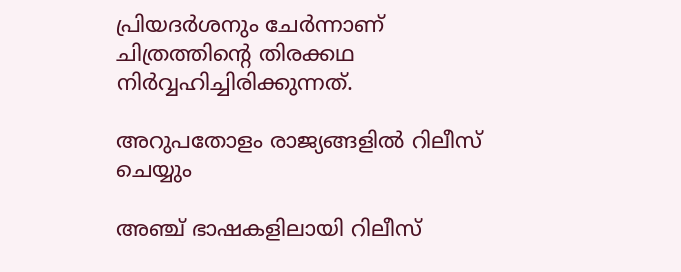പ്രിയദര്‍ശനും ചേര്‍ന്നാണ് ചിത്രത്തിന്റെ തിരക്കഥ നിര്‍വ്വഹിച്ചിരിക്കുന്നത്.

അറുപതോളം രാജ്യങ്ങളിൽ റിലീസ് ചെയ്യും

അഞ്ച് ഭാഷകളിലായി റിലീസ്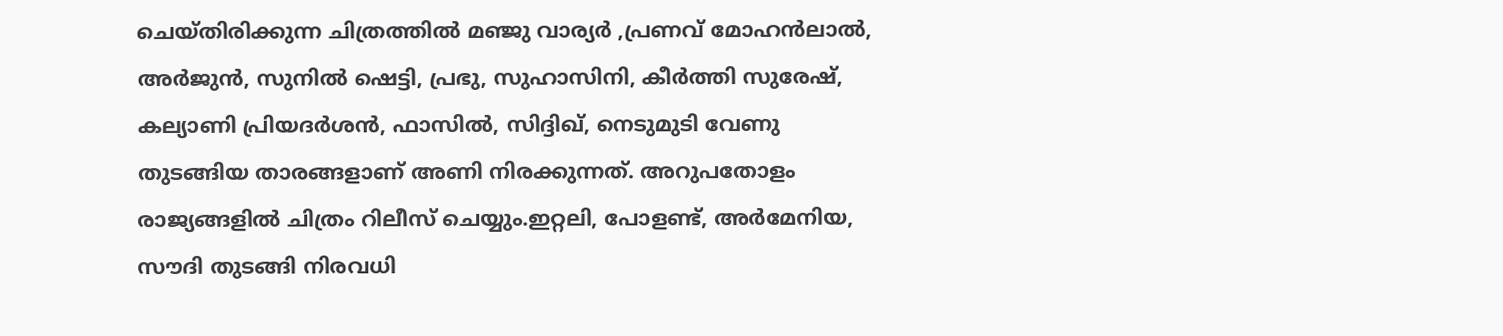ചെയ്തിരിക്കുന്ന ചിത്രത്തില്‍ മഞ്ജു വാര്യര്‍ ,പ്രണവ് മോഹന്‍ലാല്‍, അര്‍ജുന്‍, സുനില്‍ ഷെട്ടി, പ്രഭു, സുഹാസിനി, കീര്‍ത്തി സുരേഷ്, കല്യാണി പ്രിയദര്‍ശന്‍, ഫാസില്‍, സിദ്ദിഖ്, നെടുമുടി വേണു തുടങ്ങിയ താരങ്ങളാണ് അണി നിരക്കുന്നത്. അറുപതോളം രാജ്യങ്ങളില്‍ ചിത്രം റിലീസ് ചെയ്യും.ഇറ്റലി, പോളണ്ട്, അര്‍മേനിയ, സൗദി തുടങ്ങി നിരവധി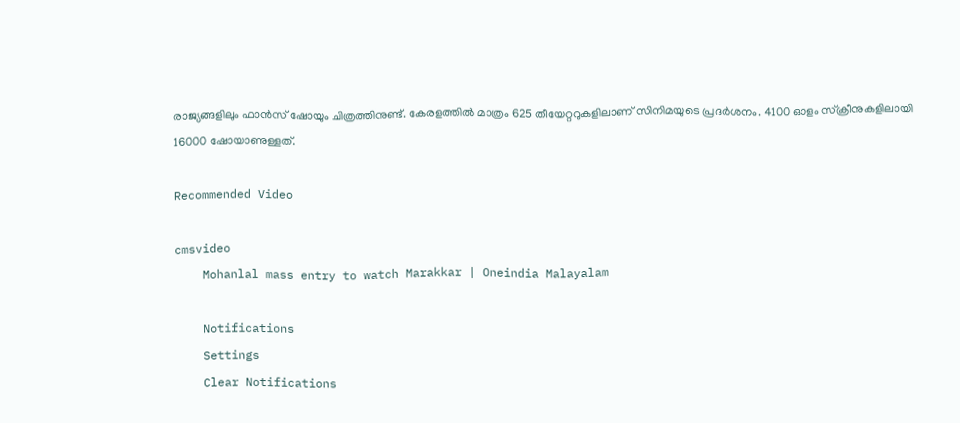രാജ്യങ്ങളിലും ഫാന്‍സ് ഷോയും ചിത്രത്തിനുണ്ട്. കേരളത്തില്‍ മാത്രം 625 തീയേറ്ററുകളിലാണ് സിനിമയുടെ പ്രദര്‍ശനം. 4100 ഓളം സ്‌ക്രീനുകളിലായി 16000 ഷോയാണുള്ളത്.

Recommended Video

cmsvideo
    Mohanlal mass entry to watch Marakkar | Oneindia Malayalam

    Notifications
    Settings
    Clear Notifications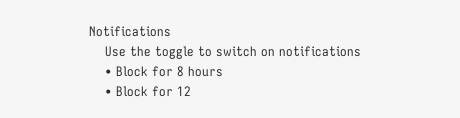Notifications
    Use the toggle to switch on notifications
    • Block for 8 hours
    • Block for 12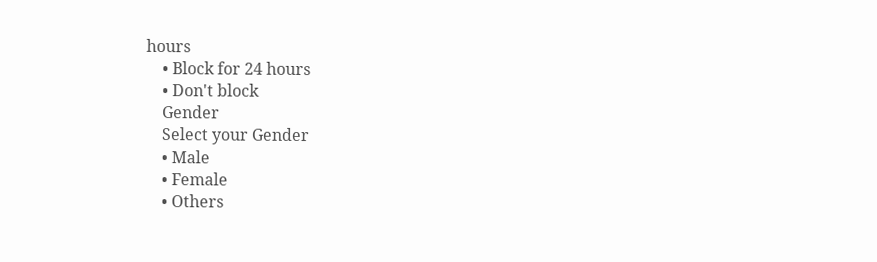hours
    • Block for 24 hours
    • Don't block
    Gender
    Select your Gender
    • Male
    • Female
    • Others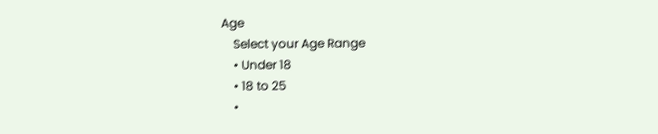Age
    Select your Age Range
    • Under 18
    • 18 to 25
    •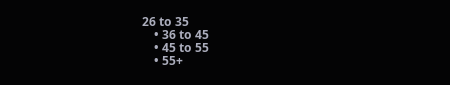26 to 35
    • 36 to 45
    • 45 to 55
    • 55+